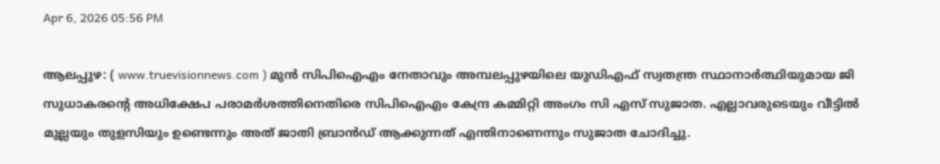Apr 6, 2026 05:56 PM

ആലപ്പുഴ: ( www.truevisionnews.com ) മുന്‍ സിപിഐഎം നേതാവും അമ്പലപ്പുഴയിലെ യുഡിഎഫ് സ്വതന്ത്ര സ്ഥാനാര്‍ത്ഥിയുമായ ജി സുധാകരന്റെ അധിക്ഷേപ പരാമര്‍ശത്തിനെതിരെ സിപിഐഎം കേന്ദ്ര കമ്മിറ്റി അംഗം സി എസ് സുജാത. എല്ലാവരുടെയും വീട്ടില്‍ മുല്ലയും തുളസിയും ഉണ്ടെന്നും അത് ജാതി ബ്രാന്‍ഡ് ആക്കുന്നത് എന്തിനാണെന്നും സുജാത ചോദിച്ചു.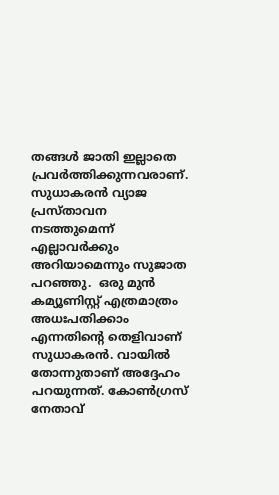തങ്ങള്‍ ജാതി ഇല്ലാതെ പ്രവര്‍ത്തിക്കുന്നവരാണ്. സുധാകരന്‍ വ്യാജ പ്രസ്താവന നടത്തുമെന്ന് എല്ലാവര്‍ക്കും അറിയാമെന്നും സുജാത പറഞ്ഞു.  ഒരു മുന്‍ കമ്യൂണിസ്റ്റ് എത്രമാത്രം അധഃപതിക്കാം എന്നതിന്റെ തെളിവാണ് സുധാകരന്‍. വായില്‍ തോന്നുതാണ് അദ്ദേഹം പറയുന്നത്. കോണ്‍ഗ്രസ് നേതാവ്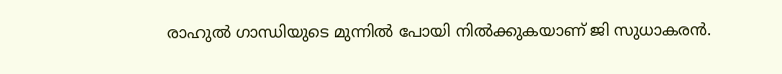രാഹുല്‍ ഗാന്ധിയുടെ മുന്നില്‍ പോയി നില്‍ക്കുകയാണ് ജി സുധാകരന്‍.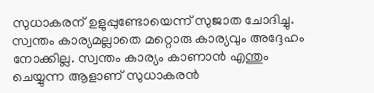സുധാകരന് ഉളുപ്പുണ്ടോയെന്ന് സുജാത ചോദിച്ചു. സ്വന്തം കാര്യമല്ലാതെ മറ്റൊരു കാര്യവും അദ്ദേഹം നോക്കില്ല. സ്വന്തം കാര്യം കാണാന്‍ എന്തും ചെയ്യുന്ന ആളാണ് സുധാകരന്‍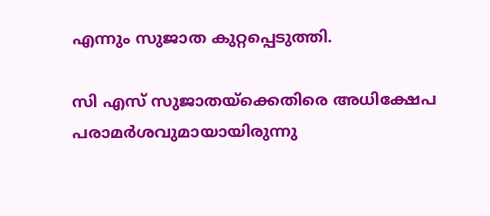എന്നും സുജാത കുറ്റപ്പെടുത്തി.

സി എസ് സുജാതയ്‌ക്കെതിരെ അധിക്ഷേപ പരാമര്‍ശവുമായായിരുന്നു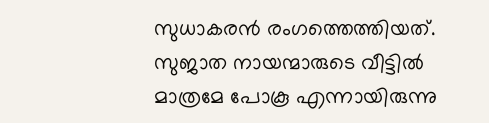സുധാകരന്‍ രംഗത്തെത്തിയത്. സുജാത നായന്മാരുടെ വീട്ടില്‍ മാത്രമേ പോകൂ എന്നായിരുന്നു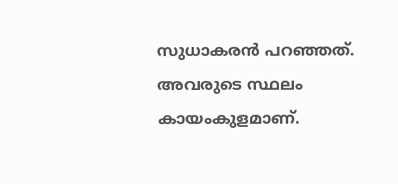സുധാകരന്‍ പറഞ്ഞത്. അവരുടെ സ്ഥലം കായംകുളമാണ്.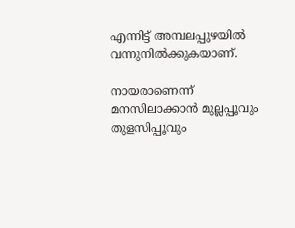എന്നിട്ട് അമ്പലപ്പുഴയില്‍ വന്നുനില്‍ക്കുകയാണ്.

നായരാണെന്ന് മനസിലാക്കാന്‍ മുല്ലപ്പൂവും തുളസിപ്പൂവും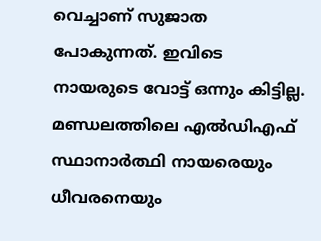വെച്ചാണ് സുജാത പോകുന്നത്. ഇവിടെ നായരുടെ വോട്ട് ഒന്നും കിട്ടില്ല. മണ്ഡലത്തിലെ എല്‍ഡിഎഫ് സ്ഥാനാര്‍ത്ഥി നായരെയും ധീവരനെയും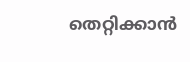തെറ്റിക്കാന്‍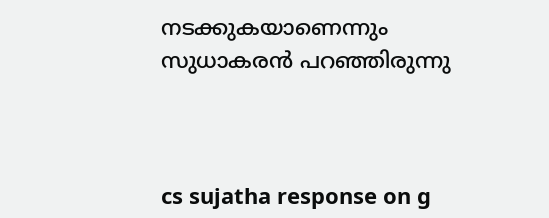നടക്കുകയാണെന്നും സുധാകരന്‍ പറഞ്ഞിരുന്നു



cs sujatha response on g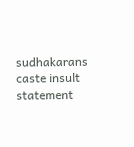sudhakarans caste insult statement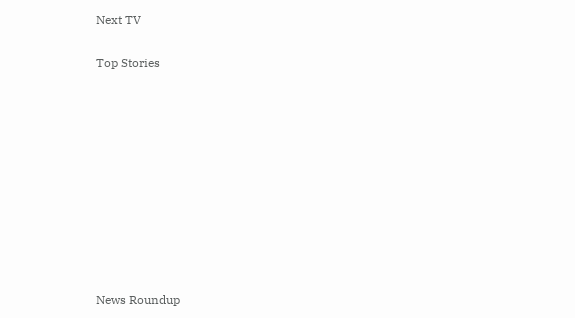Next TV

Top Stories










News Roundup